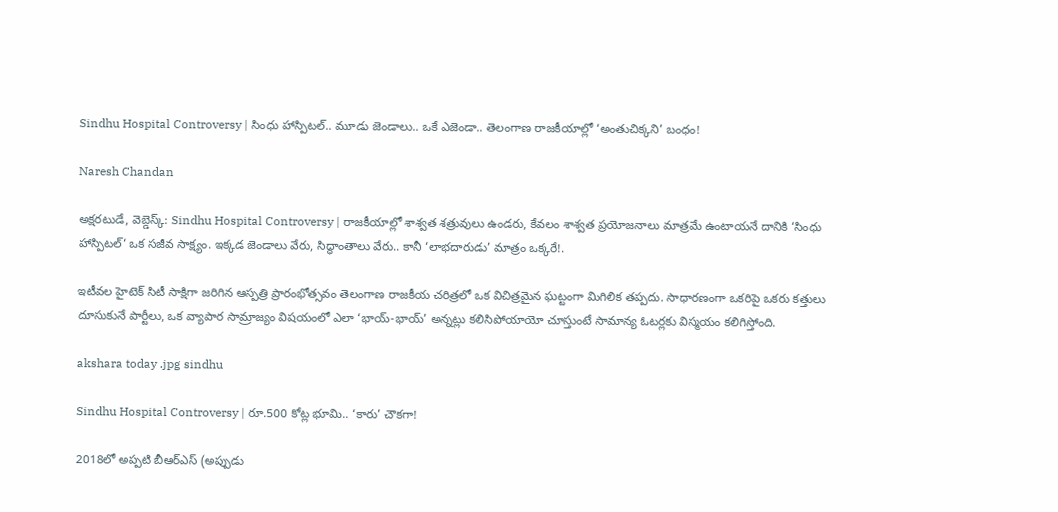Sindhu Hospital Controversy | సింధు హాస్పిటల్.. మూడు జెండాలు.. ఒకే ఎజెండా.. తెలంగాణ రాజకీయాల్లో ‘అంతుచిక్కని’ బంధం!

Naresh Chandan

అక్షరటుడే, వెబ్డెస్క్: Sindhu Hospital Controversy | రాజకీయాల్లో శాశ్వత శత్రువులు ఉండరు, కేవలం శాశ్వత ప్రయోజనాలు మాత్రమే ఉంటాయనే దానికి ‘సింధు హాస్పిటల్‘ ఒక సజీవ సాక్ష్యం. ఇక్కడ జెండాలు వేరు, సిద్ధాంతాలు వేరు.. కానీ ‘లాభదారుడు’ మాత్రం ఒక్కరే!.

ఇటీవల హైటెక్ సిటీ సాక్షిగా జరిగిన ఆస్పత్రి ప్రారంభోత్సవం తెలంగాణ రాజకీయ చరిత్రలో ఒక విచిత్రమైన ఘట్టంగా మిగిలిక తప్పదు. సాధారణంగా ఒకరిపై ఒకరు కత్తులు దూసుకునే పార్టీలు, ఒక వ్యాపార సామ్రాజ్యం విషయంలో ఎలా ‘భాయ్-భాయ్’ అన్నట్లు కలిసిపోయాయో చూస్తుంటే సామాన్య ఓటర్లకు విస్మయం కలిగిస్తోంది.

akshara today .jpg sindhu

Sindhu Hospital Controversy | రూ.500 కోట్ల భూమి.. ‘కారు’ చౌకగా!

2018లో అప్పటి బీఆర్ఎస్ (అప్పుడు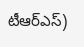టీఆర్ఎస్)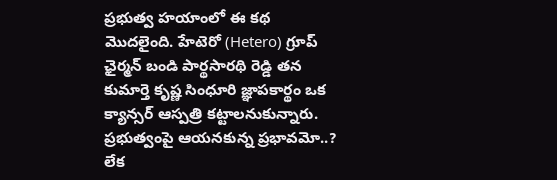ప్రభుత్వ హయాంలో ఈ కథ మొదలైంది. హేటెరో (Hetero) గ్రూప్ ఛైర్మన్ బండి పార్థసారథి రెడ్డి తన కుమార్తె కృష్ణ సింధూరి జ్ఞాపకార్థం ఒక క్యాన్సర్ ఆస్పత్రి కట్టాలనుకున్నారు. ప్రభుత్వంపై ఆయనకున్న ప్రభావమో..? లేక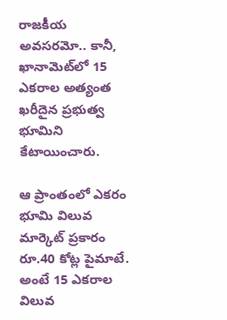రాజకీయ అవసరమో.. కానీ, ఖానామెట్‌లో 15 ఎకరాల అత్యంత ఖరీదైన ప్రభుత్వ భూమిని కేటాయించారు.

ఆ ప్రాంతంలో ఎకరం భూమి విలువ మార్కెట్ ప్రకారం రూ.40 కోట్ల పైమాటే. అంటే 15 ఎకరాల విలువ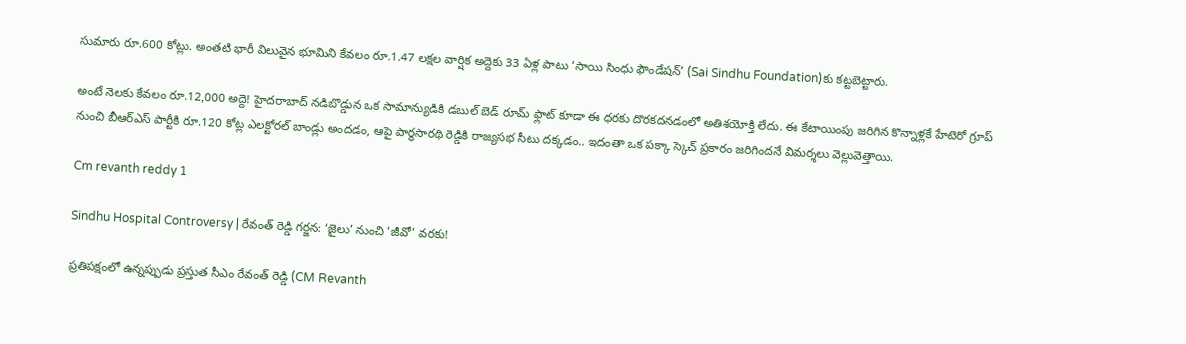సుమారు రూ.600 కోట్లు. అంతటి భారీ విలువైన భూమిని కేవలం రూ.1.47 లక్షల వార్షిక అద్దెకు 33 ఏళ్ల పాటు ‘సాయి సింధు ఫౌండేషన్’ (Sai Sindhu Foundation)కు కట్టబెట్టారు.

అంటే నెలకు కేవలం రూ.12,000 అద్దె! హైదరాబాద్‌ నడిబొడ్డున ఒక సామాన్యుడికి డబుల్ బెడ్ రూమ్ ఫ్లాట్ కూడా ఈ ధరకు దొరకదనడంలో అతిశయోక్తి లేదు. ఈ కేటాయింపు జరిగిన కొన్నాళ్లకే హేటెరో గ్రూప్ నుంచి బీఆర్ఎస్ పార్టీకి రూ.120 కోట్ల ఎలక్టోరల్ బాండ్లు అందడం, ఆపై పార్థసారథి రెడ్డికి రాజ్యసభ సీటు దక్కడం.. ఇదంతా ఒక పక్కా స్కెచ్ ప్రకారం జరిగిందనే విమర్శలు వెల్లువెత్తాయి.

Cm revanth reddy 1

Sindhu Hospital Controversy | రేవంత్ రెడ్డి గర్జన: ‘జైలు’ నుంచి ‘జీవో’ వరకు!

ప్రతిపక్షంలో ఉన్నప్పుడు ప్రస్తుత సీఎం రేవంత్ రెడ్డి (CM Revanth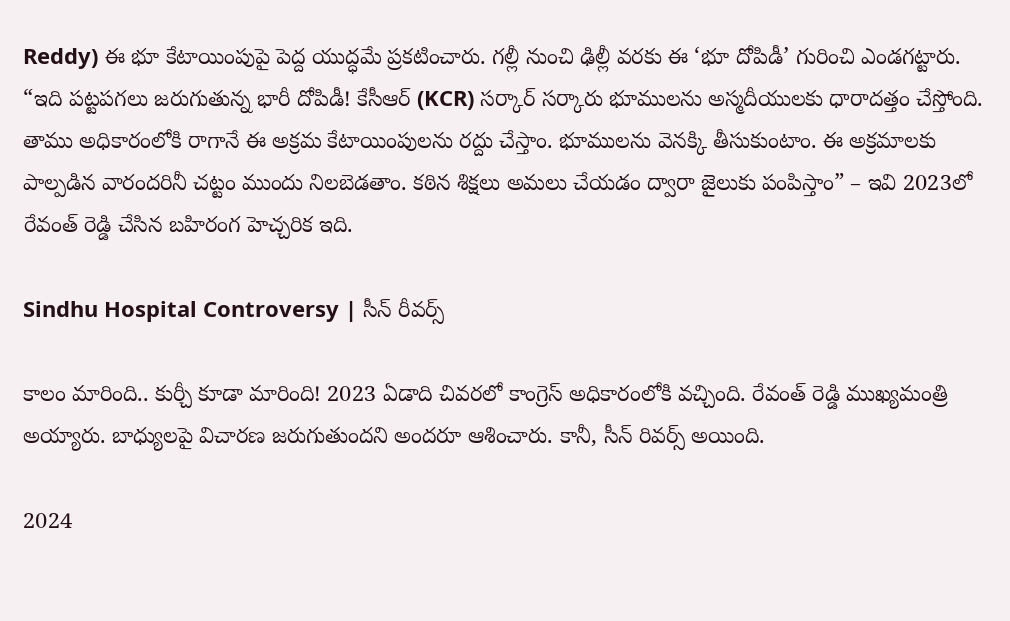Reddy) ఈ భూ కేటాయింపుపై పెద్ద యుద్ధమే ప్రకటించారు. గల్లీ నుంచి ఢిల్లీ వరకు ఈ ‘భూ దోపిడీ’ గురించి ఎండగట్టారు. “ఇది పట్టపగలు జరుగుతున్న భారీ దోపిడీ! కేసీఆర్ (KCR) సర్కార్ సర్కారు భూములను అస్మదీయులకు ధారాదత్తం చేస్తోంది. తాము అధికారంలోకి రాగానే ఈ అక్రమ కేటాయింపులను రద్దు చేస్తాం. భూములను వెనక్కి తీసుకుంటాం. ఈ అక్రమాలకు పాల్పడిన వారందరినీ చట్టం ముందు నిలబెడతాం. కఠిన శిక్షలు అమలు చేయడం ద్వారా జైలుకు పంపిస్తాం” – ఇవి 2023లో రేవంత్ రెడ్డి చేసిన బహిరంగ హెచ్చరిక ఇది.

Sindhu Hospital Controversy | సీన్ రీవర్స్

కాలం మారింది.. కుర్చీ కూడా మారింది! 2023 ఏడాది చివరలో కాంగ్రెస్ అధికారంలోకి వచ్చింది. రేవంత్ రెడ్డి ముఖ్యమంత్రి అయ్యారు. బాధ్యులపై విచారణ జరుగుతుందని అందరూ ఆశించారు. కానీ, సీన్ రివర్స్ అయింది.

2024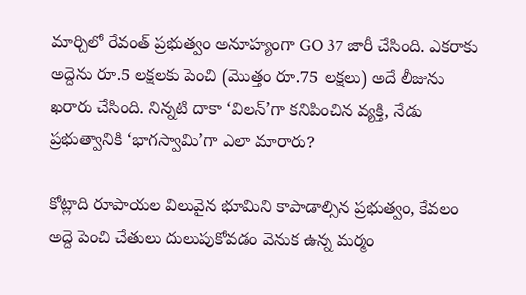మార్చిలో రేవంత్ ప్రభుత్వం అనూహ్యంగా GO 37 జారీ చేసింది. ఎకరాకు అద్దెను రూ.5 లక్షలకు పెంచి (మొత్తం రూ.75 లక్షలు) అదే లీజును ఖరారు చేసింది. నిన్నటి దాకా ‘విలన్’గా కనిపించిన వ్యక్తి, నేడు ప్రభుత్వానికి ‘భాగస్వామి’గా ఎలా మారారు?

కోట్లాది రూపాయల విలువైన భూమిని కాపాడాల్సిన ప్రభుత్వం, కేవలం అద్దె పెంచి చేతులు దులుపుకోవడం వెనుక ఉన్న మర్మం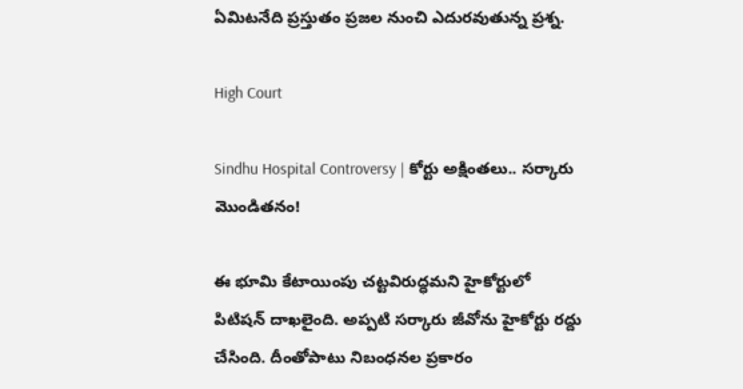ఏమిటనేది ప్రస్తుతం ప్రజల నుంచి ఎదురవుతున్న ప్రశ్న.

High Court

Sindhu Hospital Controversy | కోర్టు అక్షింతలు.. సర్కారు మొండితనం!

ఈ భూమి కేటాయింపు చట్టవిరుద్ధమని హైకోర్టులో పిటిషన్ దాఖలైంది. అప్పటి సర్కారు జీవోను హైకోర్టు రద్దు చేసింది. దీంతోపాటు నిబంధనల ప్రకారం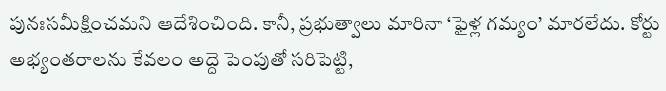పునఃసమీక్షించమని ఆదేశించింది. కానీ, ప్రభుత్వాలు మారినా ‘ఫైళ్ల గమ్యం’ మారలేదు. కోర్టు అభ్యంతరాలను కేవలం అద్దె పెంపుతో సరిపెట్టి,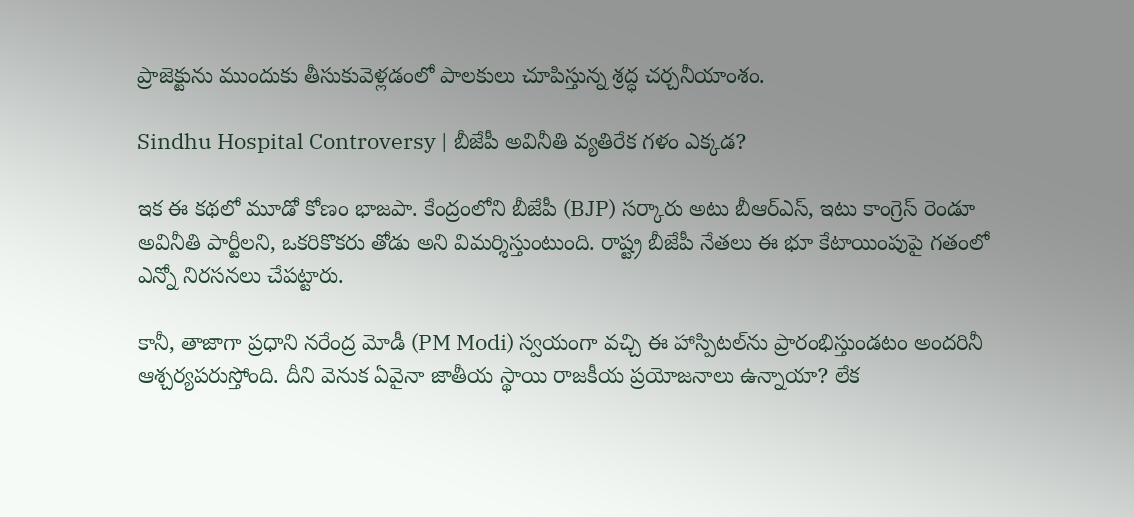ప్రాజెక్టును ముందుకు తీసుకువెళ్లడంలో పాలకులు చూపిస్తున్న శ్రద్ధ చర్చనీయాంశం.

Sindhu Hospital Controversy | బీజేపీ అవినీతి వ్యతిరేక గళం ఎక్కడ?

ఇక ఈ కథలో మూడో కోణం భాజపా. కేంద్రంలోని బీజేపీ (BJP) సర్కారు అటు బీఆర్ఎస్, ఇటు కాంగ్రెస్ రెండూ అవినీతి పార్టీలని, ఒకరికొకరు తోడు అని విమర్శిస్తుంటుంది. రాష్ట్ర బీజేపీ నేతలు ఈ భూ కేటాయింపుపై గతంలో ఎన్నో నిరసనలు చేపట్టారు.

కానీ, తాజాగా ప్రధాని నరేంద్ర మోడీ (PM Modi) స్వయంగా వచ్చి ఈ హాస్పిటల్‌ను ప్రారంభిస్తుండటం అందరినీ ఆశ్చర్యపరుస్తోంది. దీని వెనుక ఏవైనా జాతీయ స్థాయి రాజకీయ ప్రయోజనాలు ఉన్నాయా? లేక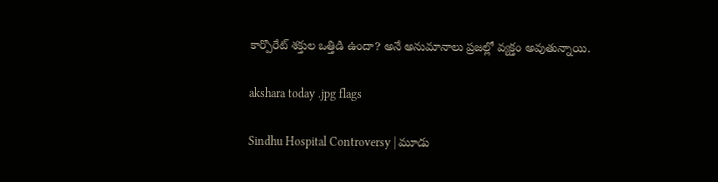కార్పొరేట్ శక్తుల ఒత్తిడి ఉందా? అనే అనుమానాలు ప్రజల్లో వ్యక్తం అవుతున్నాయి.

akshara today .jpg flags

Sindhu Hospital Controversy | మూడు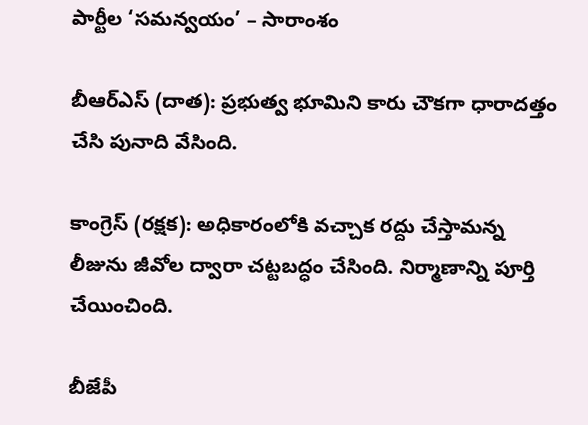పార్టీల ‘సమన్వయం’ – సారాంశం

బీఆర్ఎస్ (దాత): ప్రభుత్వ భూమిని కారు చౌకగా ధారాదత్తం చేసి పునాది వేసింది.

కాంగ్రెస్ (రక్షక): అధికారంలోకి వచ్చాక రద్దు చేస్తామన్న లీజును జీవోల ద్వారా చట్టబద్ధం చేసింది. నిర్మాణాన్ని పూర్తి చేయించింది.

బీజేపీ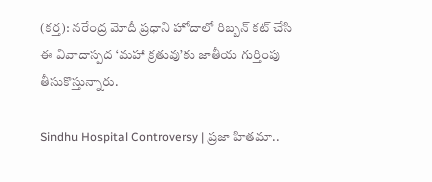(కర్త): నరేంద్ర మోదీ ప్రధాని హోదాలో రిబ్బన్ కట్ చేసి ఈ వివాదాస్పద ‘మహా క్రతువు’కు జాతీయ గుర్తింపు తీసుకొస్తున్నారు.

Sindhu Hospital Controversy | ప్రజా హితమా..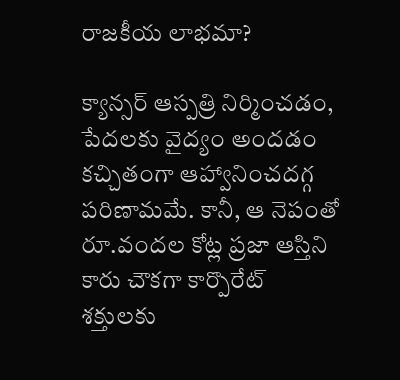రాజకీయ లాభమా?

క్యాన్సర్ ఆస్పత్రి నిర్మించడం, పేదలకు వైద్యం అందడం కచ్చితంగా ఆహ్వానించదగ్గ పరిణామమే. కానీ, ఆ నెపంతో రూ.వందల కోట్ల ప్రజా ఆస్తిని కారు చౌకగా కార్పొరేట్ శక్తులకు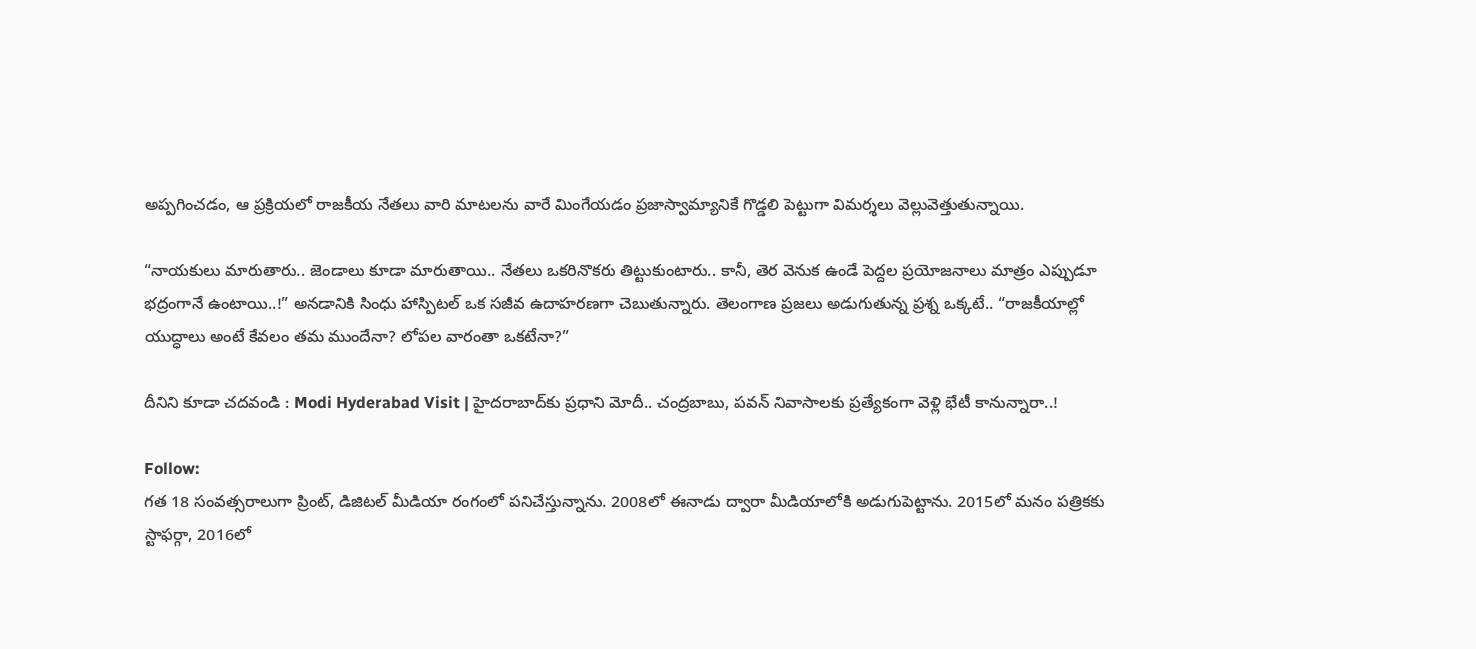అప్పగించడం, ఆ ప్రక్రియలో రాజకీయ నేతలు వారి మాటలను వారే మింగేయడం ప్రజాస్వామ్యానికే గొడ్డలి పెట్టుగా విమర్శలు వెల్లువెత్తుతున్నాయి.

“నాయకులు మారుతారు.. జెండాలు కూడా మారుతాయి.. నేతలు ఒకరినొకరు తిట్టుకుంటారు.. కానీ, తెర వెనుక ఉండే పెద్దల ప్రయోజనాలు మాత్రం ఎప్పుడూ భద్రంగానే ఉంటాయి..!” అనడానికి సింధు హాస్పిటల్ ఒక సజీవ ఉదాహరణగా చెబుతున్నారు. తెలంగాణ ప్రజలు అడుగుతున్న ప్రశ్న ఒక్కటే.. “రాజకీయాల్లో యుద్ధాలు అంటే కేవలం తమ ముందేనా? లోపల వారంతా ఒకటేనా?”

దీనిని కూడా చదవండి : Modi Hyderabad Visit | హైదరాబాద్‌కు ప్రధాని మోదీ.. చంద్రబాబు, పవన్ నివాసాలకు ప్రత్యేకంగా వెళ్లి భేటీ కానున్నారా..!

Follow:
గత 18 సంవత్సరాలుగా ప్రింట్, డిజిటల్ మీడియా రంగంలో పనిచేస్తున్నాను. 2008లో ఈనాడు ద్వారా మీడియాలోకి అడుగుపెట్టాను. 2015లో మనం పత్రికకు స్టాఫర్గా, 2016లో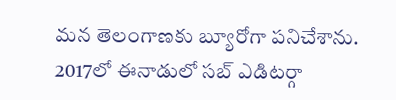మన తెలంగాణకు బ్యూరోగా పనిచేశాను. 2017లో ఈనాడులో సబ్ ఎడిటర్గా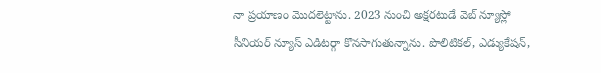నా ప్రయాణం మొదలెట్టాను. 2023 నుంచి అక్షరటుడే వెబ్ న్యూస్లో సీనియర్ న్యూస్ ఎడిటర్గా కొనసాగుతున్నాను. పొలిటికల్, ఎడ్యుకేషన్,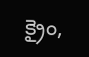క్రైం,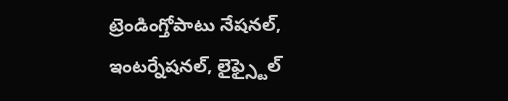ట్రెండింగ్తోపాటు నేషనల్, ఇంటర్నేషనల్, లైఫ్స్టైల్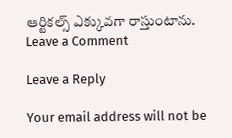ఆర్టికల్స్ ఎక్కువగా రాస్తుంటాను.
Leave a Comment

Leave a Reply

Your email address will not be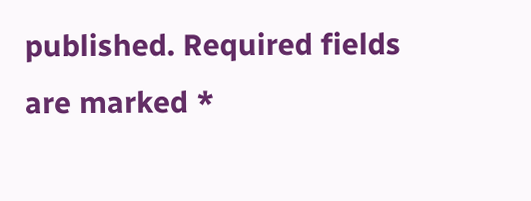published. Required fields are marked *